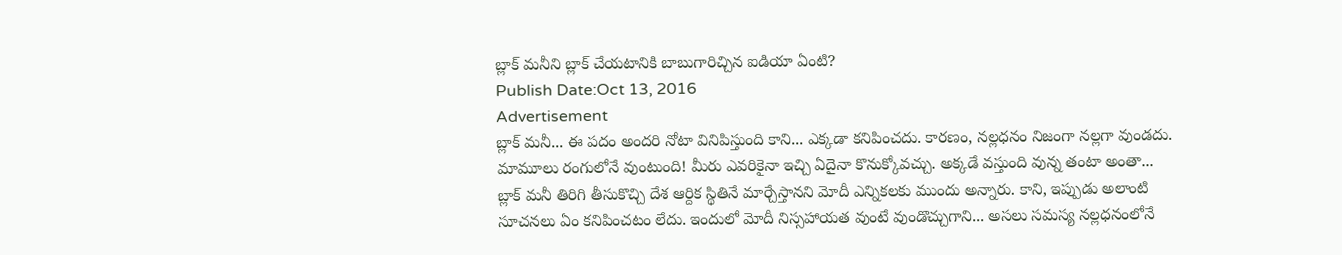బ్లాక్ మనీని బ్లాక్ చేయటానికి బాబుగారిచ్చిన ఐడియా ఏంటి?
Publish Date:Oct 13, 2016
Advertisement
బ్లాక్ మనీ... ఈ పదం అందరి నోటా వినిపిస్తుంది కాని... ఎక్కడా కనిపించదు. కారణం, నల్లధనం నిజంగా నల్లగా వుండదు. మామూలు రంగులోనే వుంటుంది! మీరు ఎవరికైనా ఇచ్చి ఏదైనా కొనుక్కోవచ్చు. అక్కడే వస్తుంది వున్న తంటా అంతా...
బ్లాక్ మనీ తిరిగి తీసుకొచ్చి దేశ ఆర్దిక స్థితినే మార్చేస్తానని మోదీ ఎన్నికలకు ముందు అన్నారు. కాని, ఇప్పుడు అలాంటి సూచనలు ఏం కనిపించటం లేదు. ఇందులో మోదీ నిస్సహాయత వుంటే వుండొచ్చుగాని... అసలు సమస్య నల్లధనంలోనే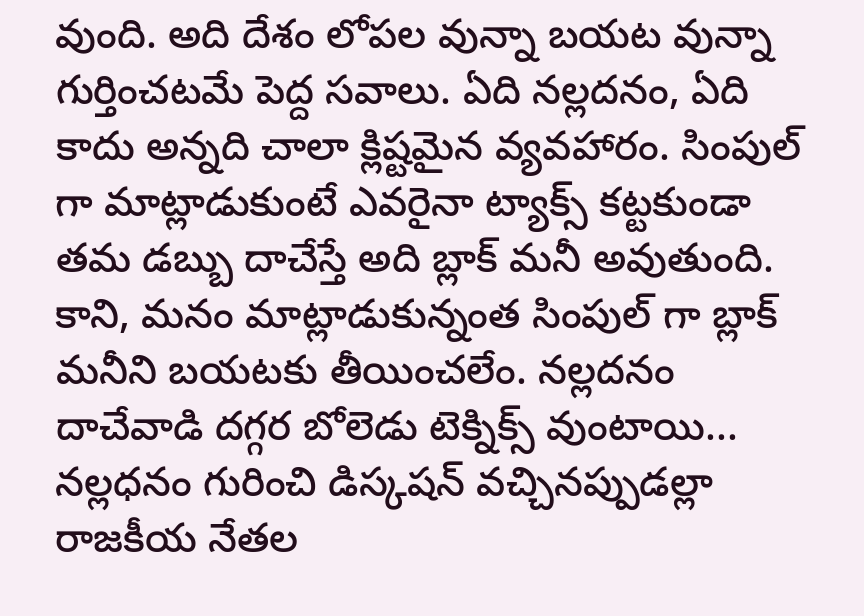వుంది. అది దేశం లోపల వున్నా బయట వున్నా గుర్తించటమే పెద్ద సవాలు. ఏది నల్లదనం, ఏది కాదు అన్నది చాలా క్లిష్టమైన వ్యవహారం. సింపుల్ గా మాట్లాడుకుంటే ఎవరైనా ట్యాక్స్ కట్టకుండా తమ డబ్బు దాచేస్తే అది బ్లాక్ మనీ అవుతుంది. కాని, మనం మాట్లాడుకున్నంత సింపుల్ గా బ్లాక్ మనీని బయటకు తీయించలేం. నల్లదనం దాచేవాడి దగ్గర బోలెడు టెక్నిక్స్ వుంటాయి...
నల్లధనం గురించి డిస్కషన్ వచ్చినప్పుడల్లా రాజకీయ నేతల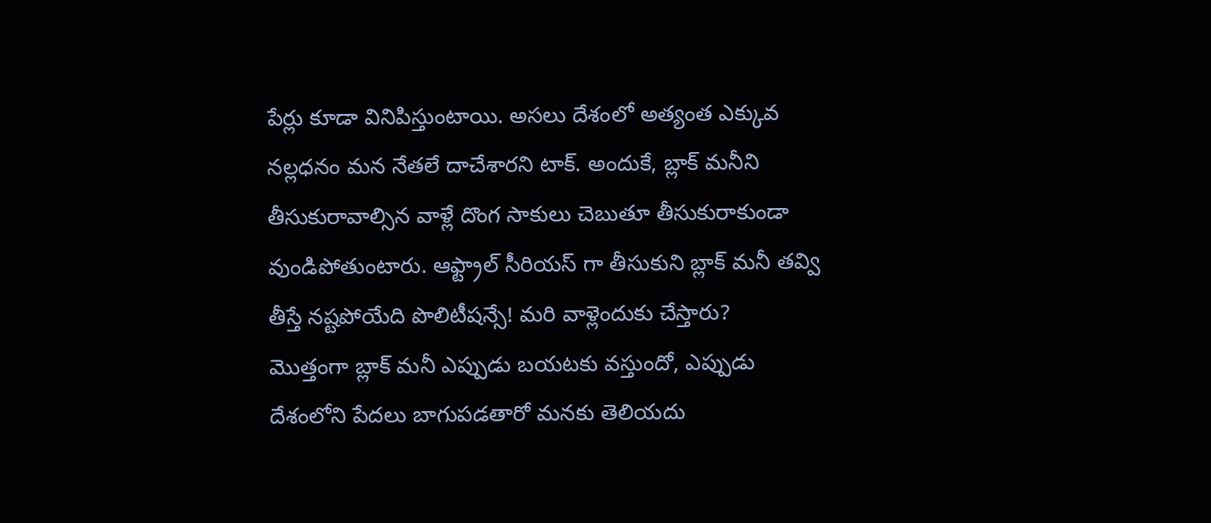పేర్లు కూడా వినిపిస్తుంటాయి. అసలు దేశంలో అత్యంత ఎక్కువ నల్లధనం మన నేతలే దాచేశారని టాక్. అందుకే, బ్లాక్ మనీని తీసుకురావాల్సిన వాళ్లే దొంగ సాకులు చెబుతూ తీసుకురాకుండా వుండిపోతుంటారు. ఆఫ్ట్రాల్ సీరియస్ గా తీసుకుని బ్లాక్ మనీ తవ్వి తీస్తే నష్టపోయేది పొలిటీషన్సే! మరి వాళ్లెందుకు చేస్తారు?
మొత్తంగా బ్లాక్ మనీ ఎప్పుడు బయటకు వస్తుందో, ఎప్పుడు దేశంలోని పేదలు బాగుపడతారో మనకు తెలియదు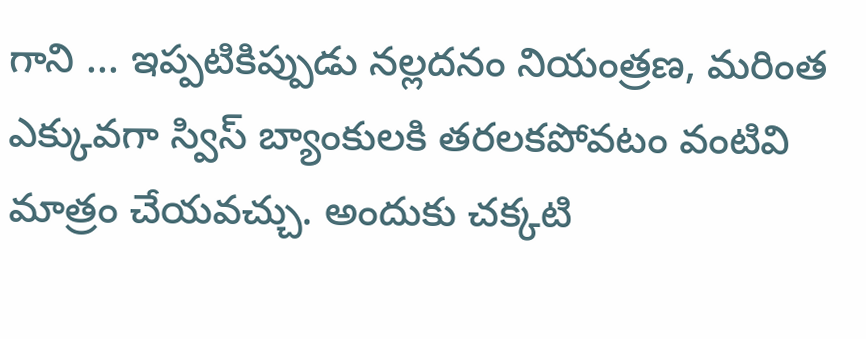గాని ... ఇప్పటికిప్పుడు నల్లదనం నియంత్రణ, మరింత ఎక్కువగా స్విస్ బ్యాంకులకి తరలకపోవటం వంటివి మాత్రం చేయవచ్చు. అందుకు చక్కటి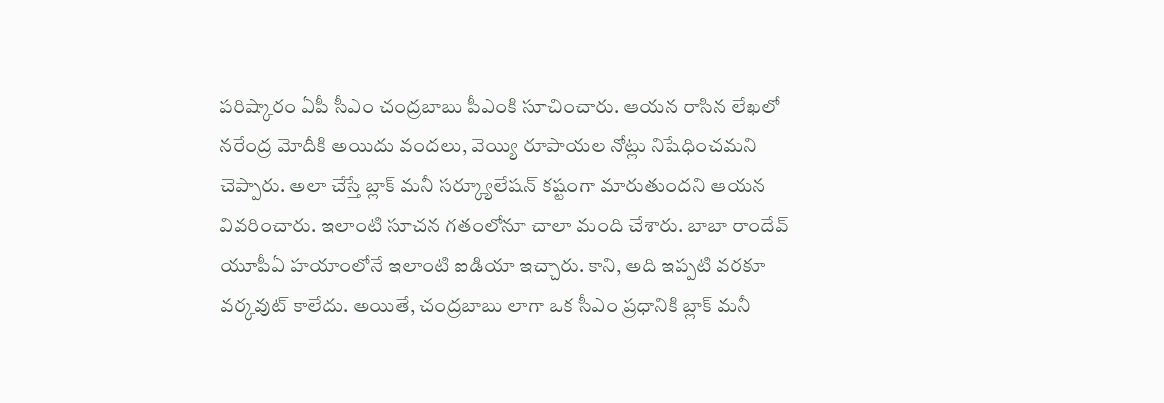పరిష్కారం ఏపీ సీఎం చంద్రబాబు పీఎంకి సూచించారు. ఆయన రాసిన లేఖలో నరేంద్ర మోదీకి అయిదు వందలు, వెయ్యి రూపాయల నోట్లు నిషేధించమని చెప్పారు. అలా చేస్తే బ్లాక్ మనీ సర్క్యూలేషన్ కష్టంగా మారుతుందని ఆయన వివరించారు. ఇలాంటి సూచన గతంలోనూ చాలా మంది చేశారు. బాబా రాందేవ్ యూపీఏ హయాంలోనే ఇలాంటి ఐడియా ఇచ్చారు. కాని, అది ఇప్పటి వరకూ వర్కవుట్ కాలేదు. అయితే, చంద్రబాబు లాగా ఒక సీఎం ప్రధానికి బ్లాక్ మనీ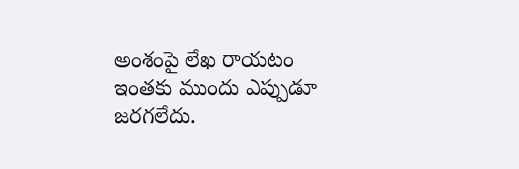అంశంపై లేఖ రాయటం ఇంతకు ముందు ఎప్పుడూ జరగలేదు.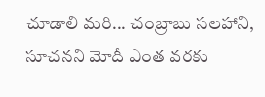చూడాలి మరి... చంబ్రాబు సలహాని, సూచనని మోదీ ఎంత వరకు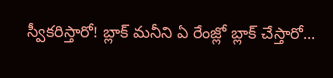స్వీకరిస్తారో! బ్లాక్ మనీని ఏ రేంజ్లో బ్లాక్ చేస్తారో...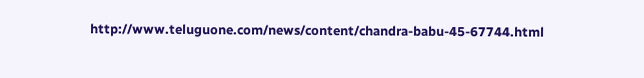http://www.teluguone.com/news/content/chandra-babu-45-67744.html